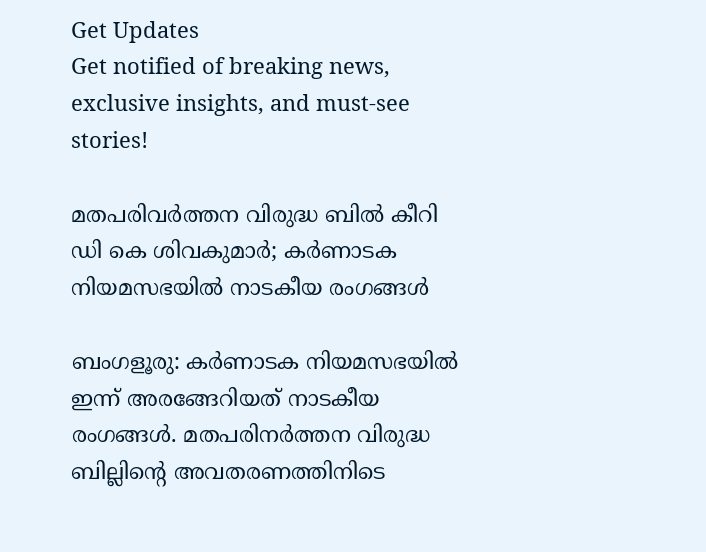Get Updates
Get notified of breaking news, exclusive insights, and must-see stories!

മതപരിവര്‍ത്തന വിരുദ്ധ ബില്‍ കീറി ഡി കെ ശിവകുമാര്‍; കര്‍ണാടക നിയമസഭയില്‍ നാടകീയ രംഗങ്ങള്‍

ബംഗളൂരു: കര്‍ണാടക നിയമസഭയില്‍ ഇന്ന് അരങ്ങേറിയത് നാടകീയ രംഗങ്ങള്‍. മതപരിനര്‍ത്തന വിരുദ്ധ ബില്ലിന്റെ അവതരണത്തിനിടെ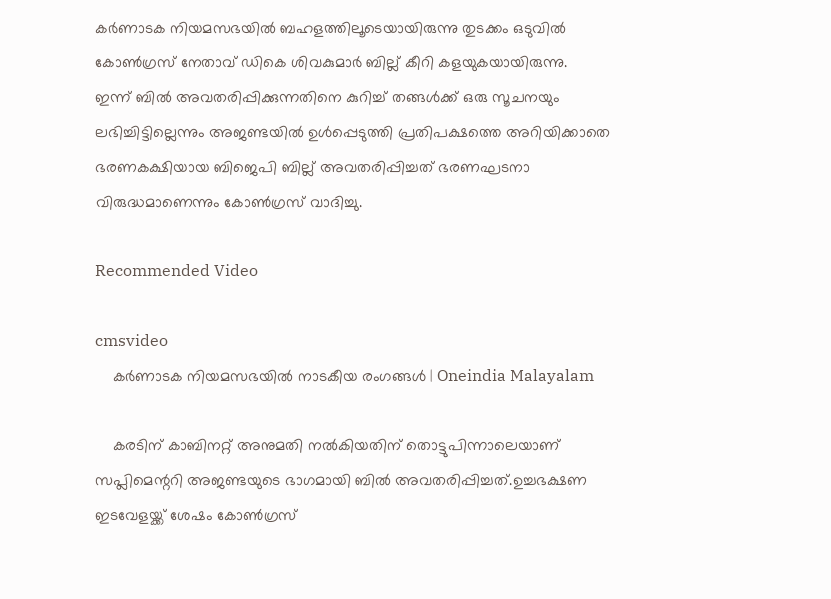കര്‍ണാടക നിയമസഭയില്‍ ബഹളത്തിലൂടെയായിരുന്നു തുടക്കം ഒടുവില്‍ കോണ്‍ഗ്രസ് നേതാവ് ഡികെ ശിവകുമാര്‍ ബില്ല് കീറി കളയുകയായിരുന്നു.
ഇന്ന് ബില്‍ അവതരിപ്പിക്കുന്നതിനെ കുറിച്ച് തങ്ങള്‍ക്ക് ഒരു സൂചനയും ലഭിച്ചിട്ടില്ലെന്നും അജണ്ടയില്‍ ഉള്‍പ്പെടുത്തി പ്രതിപക്ഷത്തെ അറിയിക്കാതെ ഭരണകക്ഷിയായ ബിജെപി ബില്ല് അവതരിപ്പിച്ചത് ഭരണഘടനാ വിരുദ്ധമാണെന്നും കോണ്‍ഗ്രസ് വാദിച്ചു.

Recommended Video

cmsvideo
    കര്‍ണാടക നിയമസഭയില്‍ നാടകീയ രംഗങ്ങള്‍ | Oneindia Malayalam

    കരടിന് കാബിനറ്റ് അനുമതി നല്‍കിയതിന് തൊട്ടുപിന്നാലെയാണ് സപ്ലിമെന്ററി അജണ്ടയുടെ ഭാഗമായി ബില്‍ അവതരിപ്പിച്ചത്.ഉച്ചഭക്ഷണ ഇടവേളയ്ക്ക് ശേഷം കോണ്‍ഗ്രസ്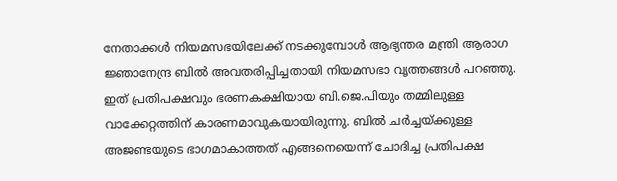നേതാക്കള്‍ നിയമസഭയിലേക്ക് നടക്കുമ്പോള്‍ ആഭ്യന്തര മന്ത്രി ആരാഗ ജ്ഞാനേന്ദ്ര ബില്‍ അവതരിപ്പിച്ചതായി നിയമസഭാ വൃത്തങ്ങള്‍ പറഞ്ഞു. ഇത് പ്രതിപക്ഷവും ഭരണകക്ഷിയായ ബി.ജെ.പിയും തമ്മിലുള്ള വാക്കേറ്റത്തിന് കാരണമാവുകയായിരുന്നു. ബില്‍ ചര്‍ച്ചയ്ക്കുള്ള അജണ്ടയുടെ ഭാഗമാകാത്തത് എങ്ങനെയെന്ന് ചോദിച്ച പ്രതിപക്ഷ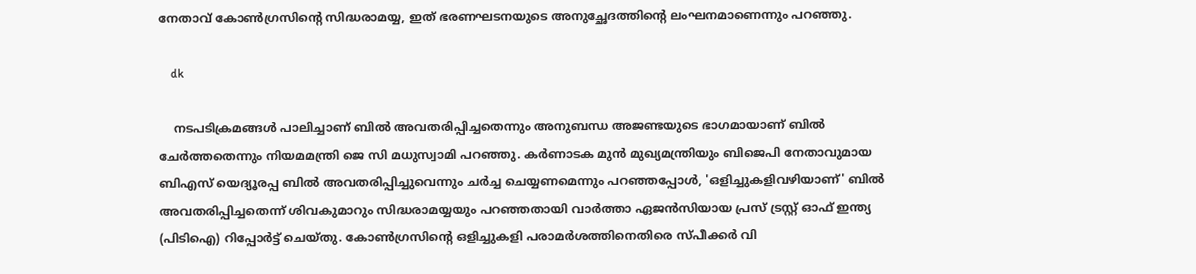നേതാവ് കോണ്‍ഗ്രസിന്റെ സിദ്ധരാമയ്യ, ഇത് ഭരണഘടനയുടെ അനുച്ഛേദത്തിന്റെ ലംഘനമാണെന്നും പറഞ്ഞു.

    dk

    നടപടിക്രമങ്ങള്‍ പാലിച്ചാണ് ബില്‍ അവതരിപ്പിച്ചതെന്നും അനുബന്ധ അജണ്ടയുടെ ഭാഗമായാണ് ബില്‍ ചേര്‍ത്തതെന്നും നിയമമന്ത്രി ജെ സി മധുസ്വാമി പറഞ്ഞു. കര്‍ണാടക മുന്‍ മുഖ്യമന്ത്രിയും ബിജെപി നേതാവുമായ ബിഎസ് യെദ്യൂരപ്പ ബില്‍ അവതരിപ്പിച്ചുവെന്നും ചര്‍ച്ച ചെയ്യണമെന്നും പറഞ്ഞപ്പോള്‍, 'ഒളിച്ചുകളിവഴിയാണ്' ബില്‍ അവതരിപ്പിച്ചതെന്ന് ശിവകുമാറും സിദ്ധരാമയ്യയും പറഞ്ഞതായി വാര്‍ത്താ ഏജന്‍സിയായ പ്രസ് ട്രസ്റ്റ് ഓഫ് ഇന്ത്യ (പിടിഐ) റിപ്പോര്‍ട്ട് ചെയ്തു. കോണ്‍ഗ്രസിന്റെ ഒളിച്ചുകളി പരാമര്‍ശത്തിനെതിരെ സ്പീക്കര്‍ വി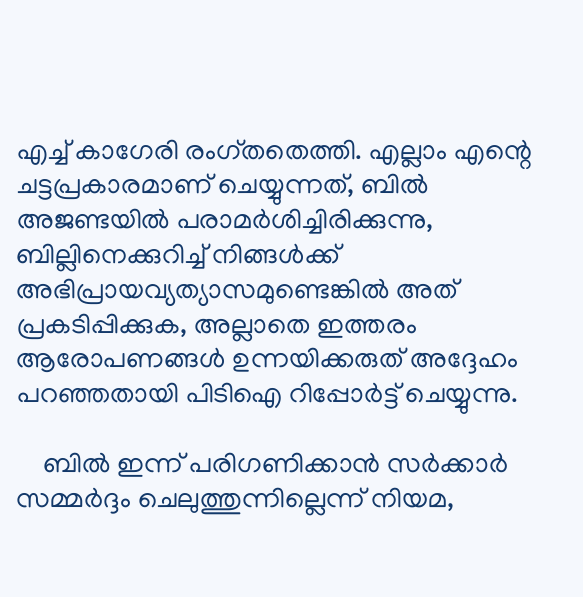എച്ച് കാഗേരി രംഗ്തതെത്തി. എല്ലാം എന്റെ ചട്ടപ്രകാരമാണ് ചെയ്യുന്നത്, ബില്‍ അജണ്ടയില്‍ പരാമര്‍ശിച്ചിരിക്കുന്നു, ബില്ലിനെക്കുറിച്ച് നിങ്ങള്‍ക്ക് അഭിപ്രായവ്യത്യാസമുണ്ടെങ്കില്‍ അത് പ്രകടിപ്പിക്കുക, അല്ലാതെ ഇത്തരം ആരോപണങ്ങള്‍ ഉന്നയിക്കരുത് അദ്ദേഹം പറഞ്ഞതായി പിടിഐ റിപ്പോര്‍ട്ട് ചെയ്യുന്നു.

    ബില്‍ ഇന്ന് പരിഗണിക്കാന്‍ സര്‍ക്കാര്‍ സമ്മര്‍ദ്ദം ചെലുത്തുന്നില്ലെന്ന് നിയമ,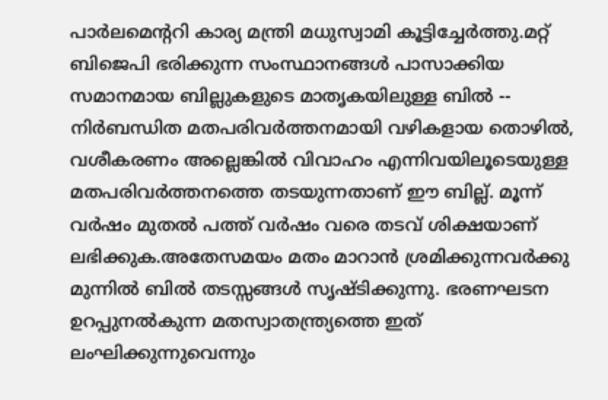പാര്‍ലമെന്ററി കാര്യ മന്ത്രി മധുസ്വാമി കൂട്ടിച്ചേര്‍ത്തു.മറ്റ് ബിജെപി ഭരിക്കുന്ന സംസ്ഥാനങ്ങള്‍ പാസാക്കിയ സമാനമായ ബില്ലുകളുടെ മാതൃകയിലുള്ള ബില്‍ -- നിര്‍ബന്ധിത മതപരിവര്‍ത്തനമായി വഴികളായ തൊഴില്‍, വശീകരണം അല്ലെങ്കില്‍ വിവാഹം എന്നിവയിലൂടെയുള്ള മതപരിവര്‍ത്തനത്തെ തടയുന്നതാണ് ഈ ബില്ല്. മൂന്ന് വര്‍ഷം മുതല്‍ പത്ത് വര്‍ഷം വരെ തടവ് ശിക്ഷയാണ് ലഭിക്കുക.അതേസമയം മതം മാറാന്‍ ശ്രമിക്കുന്നവര്‍ക്കു മുന്നില്‍ ബില്‍ തടസ്സങ്ങള്‍ സൃഷ്ടിക്കുന്നു. ഭരണഘടന ഉറപ്പുനല്‍കുന്ന മതസ്വാതന്ത്ര്യത്തെ ഇത് ലംഘിക്കുന്നുവെന്നും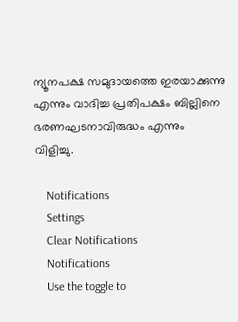ന്യൂനപക്ഷ സമുദായത്തെ ഇരയാക്കുന്നു എന്നും വാദിച്ച പ്രതിപക്ഷം ബില്ലിനെ ഭരണഘടനാവിരുദ്ധം എന്നും വിളിച്ചു.

    Notifications
    Settings
    Clear Notifications
    Notifications
    Use the toggle to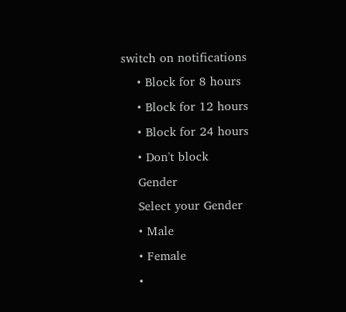switch on notifications
    • Block for 8 hours
    • Block for 12 hours
    • Block for 24 hours
    • Don't block
    Gender
    Select your Gender
    • Male
    • Female
    •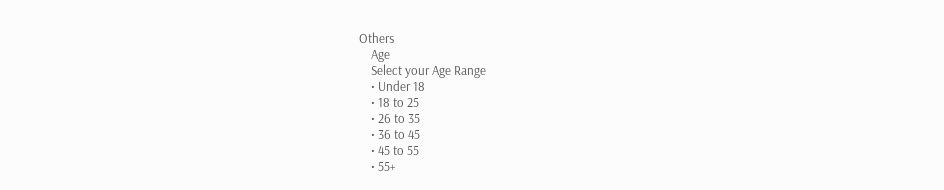Others
    Age
    Select your Age Range
    • Under 18
    • 18 to 25
    • 26 to 35
    • 36 to 45
    • 45 to 55
    • 55+